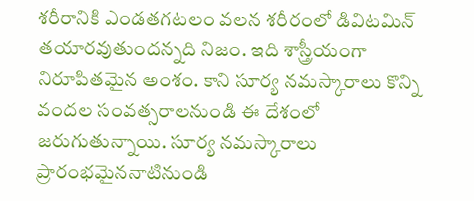శరీరానికి ఎండతగటలం వలన శరీరంలో డివిటమిన్ తయారవుతుందన్నది నిజం. ఇది శాస్త్రీయంగా నిరూపితమైన అంశం. కాని సూర్య నమస్కారాలు కొన్ని వందల సంవత్సరాలనుండి ఈ దేశంలో జరుగుతున్నాయి. సూర్య నమస్కారాలు ప్రారంభమైననాటినుండి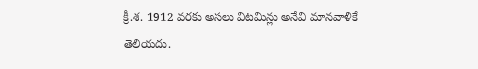క్రీ.శ. 1912 వరకు అసలు విటమిన్లు అనేవి మానవాళికే తెలియదు.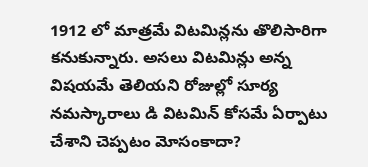1912 లో మాత్రమే విటమిన్లను తొలిసారిగా కనుకున్నారు. అసలు విటమిన్లు అన్న విషయమే తెలియని రోజుల్లో సూర్య నమస్కారాలు డి విటమిన్ కోసమే ఏర్పాటు చేశాని చెప్పటం మోసంకాదా?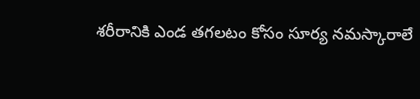శరీరానికి ఎండ తగలటం కోసం సూర్య నమస్కారాలే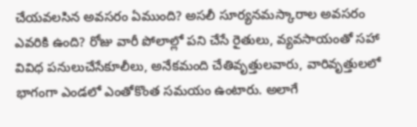చేయవలసిన అవసరం ఏముంది? అసలీ సూర్యనమస్కారాల అవసరం ఎవరికి ఉంది? రోజు వారీ పోలాల్లో పని చేసే రైతులు, వ్యవసాయంతో సహా వివిధ పనులుచేసేకూలీలు, అనేకమంది చేతివృత్తులవారు, వారివృత్తులలో భాగంగా ఎండలో ఎంతోకొంత సమయం ఉంటారు. అలాగే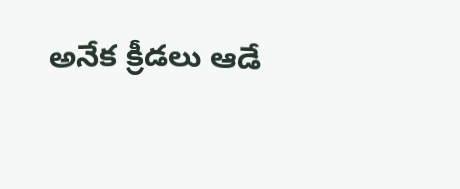అనేక క్రీడలు ఆడే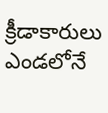క్రీడాకారులు ఎండలోనే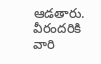ఆడతారు. వీరందరికి వారి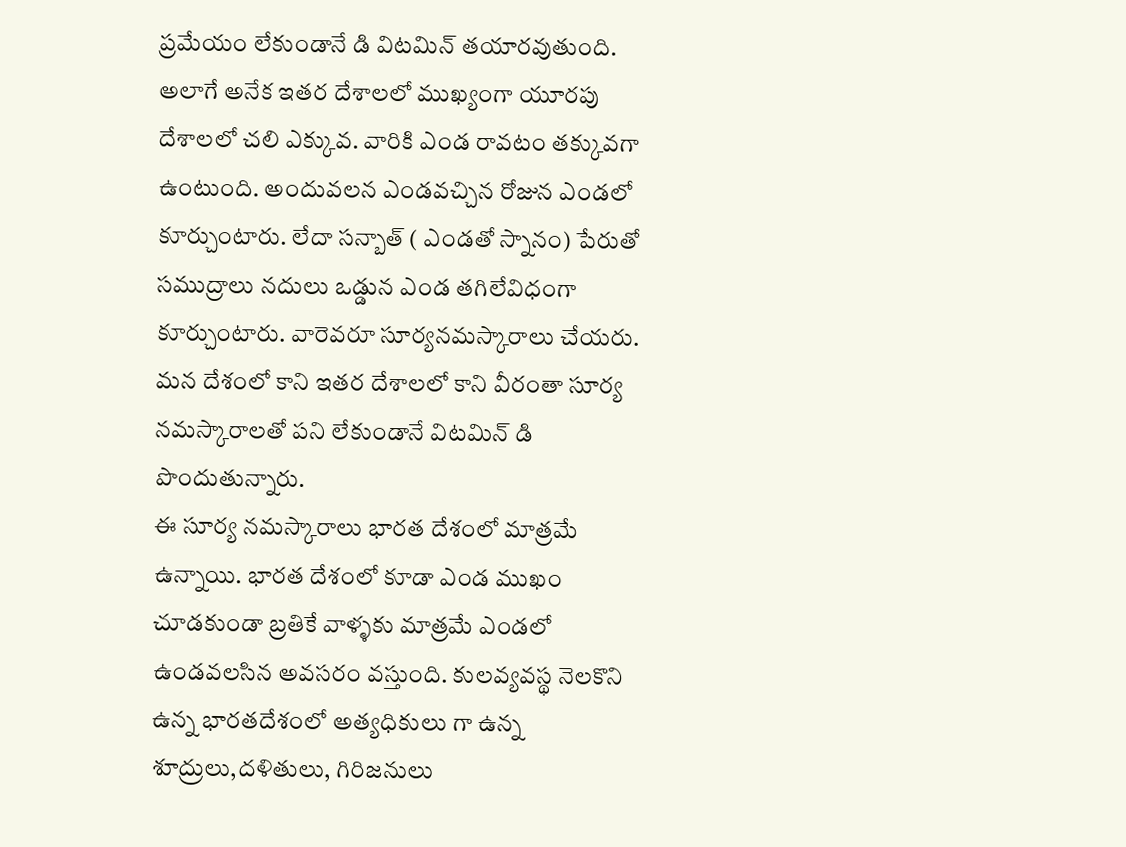ప్రమేయం లేకుండానే డి విటమిన్ తయారవుతుంది. అలాగే అనేక ఇతర దేశాలలో ముఖ్యంగా యూరపు దేశాలలో చలి ఎక్కువ. వారికి ఎండ రావటం తక్కువగా ఉంటుంది. అందువలన ఎండవచ్చిన రోజున ఎండలో కూర్చుంటారు. లేదా సన్బాత్ ( ఎండతో స్నానం) పేరుతో సముద్రాలు నదులు ఒడ్డున ఎండ తగిలేవిధంగా కూర్చుంటారు. వారెవరూ సూర్యనమస్కారాలు చేయరు. మన దేశంలో కాని ఇతర దేశాలలో కాని వీరంతా సూర్య నమస్కారాలతో పని లేకుండానే విటమిన్ డి పొందుతున్నారు.
ఈ సూర్య నమస్కారాలు భారత దేశంలో మాత్రమే ఉన్నాయి. భారత దేశంలో కూడా ఎండ ముఖం చూడకుండా బ్రతికే వాళ్ళకు మాత్రమే ఎండలో ఉండవలసిన అవసరం వస్తుంది. కులవ్యవస్థ నెలకొని ఉన్న భారతదేశంలో అత్యధికులు గా ఉన్న శూద్రులు,దళితులు, గిరిజనులు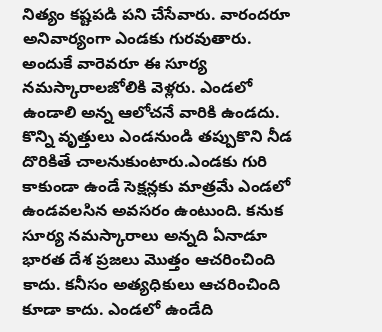నిత్యం కష్టపడి పని చేసేవారు. వారందరూ అనివార్యంగా ఎండకు గురవుతారు. అందుకే వారెవరూ ఈ సూర్య నమస్కారాలజోలికి వెళ్లరు. ఎండలో ఉండాలి అన్న ఆలోచనే వారికి ఉండదు. కొన్ని వృత్తులు ఎండనుండి తప్పుకొని నీడ దొరికితే చాలనుకుంటారు.ఎండకు గురి కాకుండా ఉండే సెక్షన్లకు మాత్రమే ఎండలో ఉండవలసిన అవసరం ఉంటుంది. కనుక సూర్య నమస్కారాలు అన్నది ఏనాడూ భారత దేశ ప్రజలు మొత్తం ఆచరించింది కాదు. కనీసం అత్యధికులు ఆచరించింది కూడా కాదు. ఎండలో ఉండేది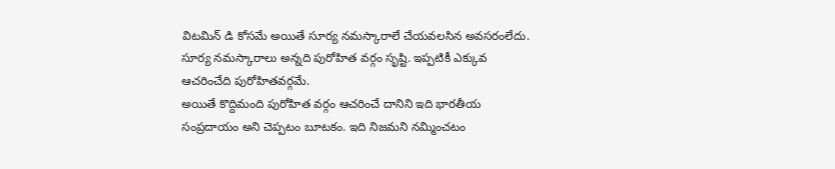విటమిన్ డి కోసమే అయితే సూర్య నమస్కారాలే చేయవలసిన అవసరంలేదు. సూర్య నమస్కారాలు అన్నది పురోహిత వర్గం సృష్టి. ఇప్పటికీ ఎక్కువ ఆచరించేది పురోహితవర్గమే.
అయితే కొద్దిమంది పురోహిత వర్గం ఆచరించే దానిని ఇది భారతీయ సంప్రదాయం అని చెప్పటం బూటకం. ఇది నిజమని నమ్మించటం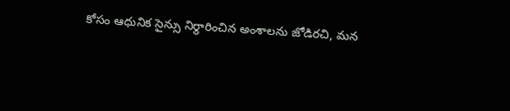కోసం ఆధునిక సైన్సు నిర్థారించిన అంశాలను జోడిరచి, మన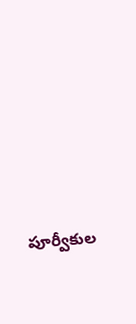పూర్వీకుల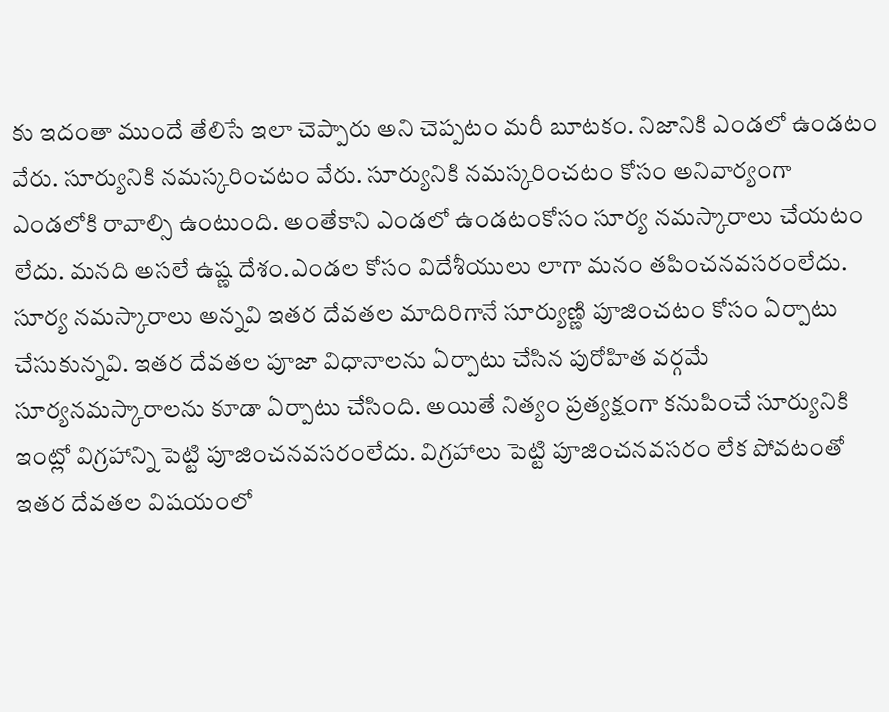కు ఇదంతా ముందే తేలిసే ఇలా చెప్పారు అని చెప్పటం మరీ బూటకం. నిజానికి ఎండలో ఉండటం వేరు. సూర్యునికి నమస్కరించటం వేరు. సూర్యునికి నమస్కరించటం కోసం అనివార్యంగా ఎండలోకి రావాల్సి ఉంటుంది. అంతేకాని ఎండలో ఉండటంకోసం సూర్య నమస్కారాలు చేయటం లేదు. మనది అసలే ఉష్ణ దేశం.ఎండల కోసం విదేశీయులు లాగా మనం తపించనవసరంలేదు. సూర్య నమస్కారాలు అన్నవి ఇతర దేవతల మాదిరిగానే సూర్యుణ్ణి పూజించటం కోసం ఏర్పాటు చేసుకున్నవి. ఇతర దేవతల పూజా విధానాలను ఏర్పాటు చేసిన పురోహిత వర్గమే సూర్యనమస్కారాలను కూడా ఏర్పాటు చేసింది. అయితే నిత్యం ప్రత్యక్షంగా కనుపించే సూర్యునికి ఇంట్లో విగ్రహాన్ని పెట్టి పూజించనవసరంలేదు. విగ్రహాలు పెట్టి పూజించనవసరం లేక పోవటంతో ఇతర దేవతల విషయంలో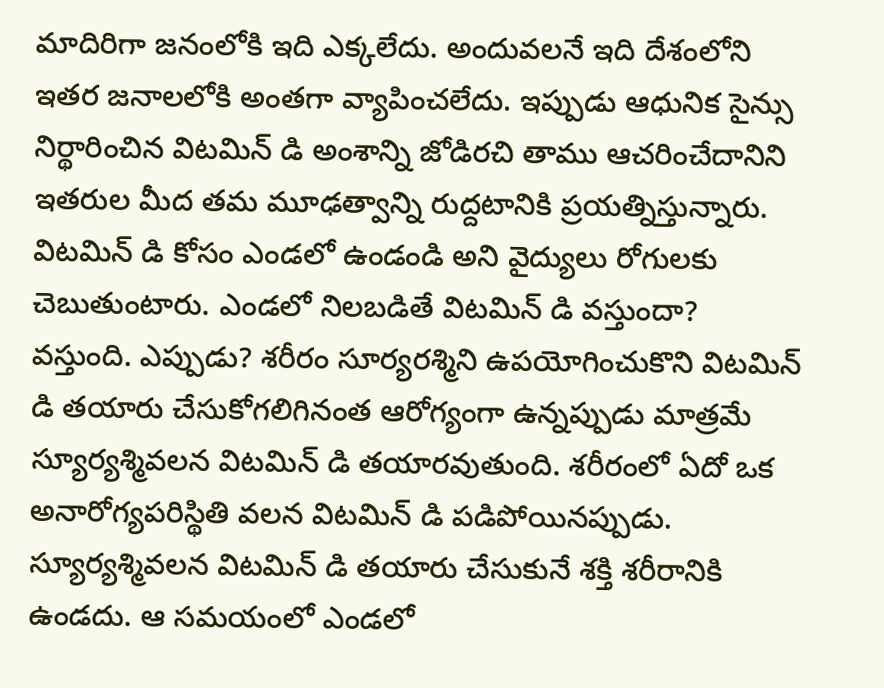మాదిరిగా జనంలోకి ఇది ఎక్కలేదు. అందువలనే ఇది దేశంలోని ఇతర జనాలలోకి అంతగా వ్యాపించలేదు. ఇప్పుడు ఆధునిక సైన్సు నిర్థారించిన విటమిన్ డి అంశాన్ని జోడిరచి తాము ఆచరించేదానిని ఇతరుల మీద తమ మూఢత్వాన్ని రుద్దటానికి ప్రయత్నిస్తున్నారు.
విటమిన్ డి కోసం ఎండలో ఉండండి అని వైద్యులు రోగులకు చెబుతుంటారు. ఎండలో నిలబడితే విటమిన్ డి వస్తుందా? వస్తుంది. ఎప్పుడు? శరీరం సూర్యరశ్మిని ఉపయోగించుకొని విటమిన్ డి తయారు చేసుకోగలిగినంత ఆరోగ్యంగా ఉన్నప్పుడు మాత్రమే స్యూర్యశ్మివలన విటమిన్ డి తయారవుతుంది. శరీరంలో ఏదో ఒక అనారోగ్యపరిస్థితి వలన విటమిన్ డి పడిపోయినప్పుడు. స్యూర్యశ్మివలన విటమిన్ డి తయారు చేసుకునే శక్తి శరీరానికి ఉండదు. ఆ సమయంలో ఎండలో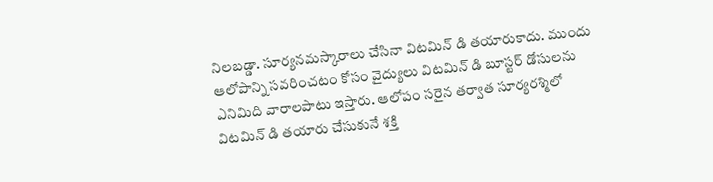నిలబడ్డా. సూర్యనమస్కారాలు చేసినా విటమిన్ డి తయారుకాదు. ముందు ఆలోపాన్ని సవరించటం కోసం వైద్యులు విటమిన్ డి బూస్టర్ డోసులను ఎనిమిది వారాలపాటు ఇస్తారు. ఆలోపం సరైన తర్వాత సూర్యరశ్మిలో విటమిన్ డి తయారు చేసుకునే శక్తి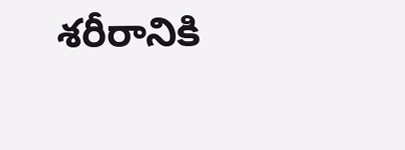శరీరానికి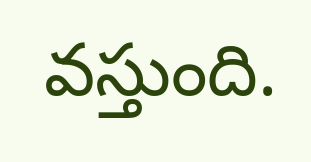వస్తుంది.